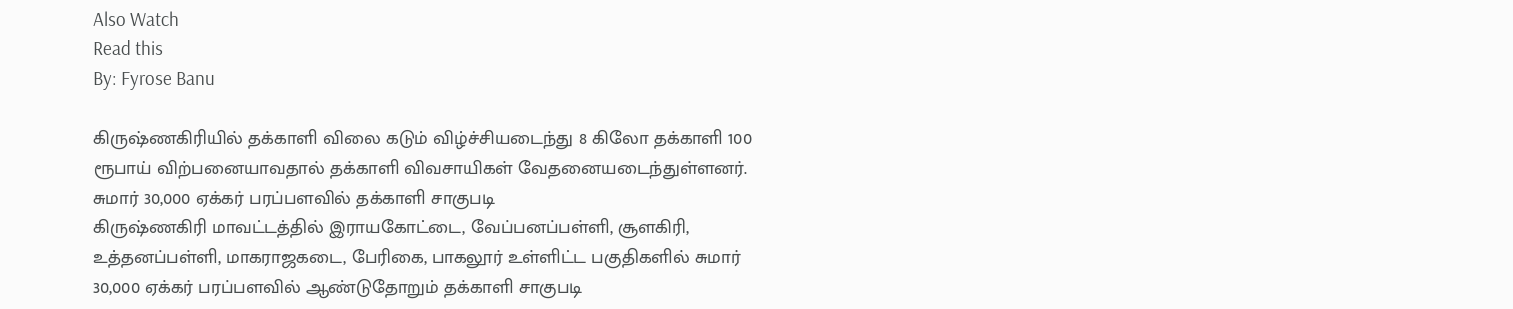Also Watch
Read this
By: Fyrose Banu

கிருஷ்ணகிரியில் தக்காளி விலை கடும் விழ்ச்சியடைந்து 8 கிலோ தக்காளி 100 ரூபாய் விற்பனையாவதால் தக்காளி விவசாயிகள் வேதனையடைந்துள்ளனர்.
சுமார் 30,000 ஏக்கர் பரப்பளவில் தக்காளி சாகுபடி
கிருஷ்ணகிரி மாவட்டத்தில் இராயகோட்டை, வேப்பனப்பள்ளி, சூளகிரி, உத்தனப்பள்ளி, மாகராஜகடை, பேரிகை, பாகலூர் உள்ளிட்ட பகுதிகளில் சுமார் 30,000 ஏக்கர் பரப்பளவில் ஆண்டுதோறும் தக்காளி சாகுபடி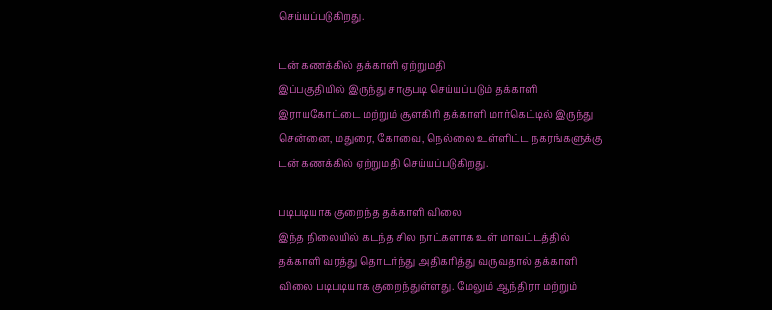செய்யப்படுகிறது.

டன் கணக்கில் தக்காளி ஏற்றுமதி
இப்பகுதியில் இருந்து சாகுபடி செய்யப்படும் தக்காளி இராயகோட்டை மற்றும் சூளகிரி தக்காளி மார்கெட்டில் இருந்து சென்னை, மதுரை, கோவை, நெல்லை உள்ளிட்ட நகரங்களுக்கு டன் கணக்கில் ஏற்றுமதி செய்யப்படுகிறது.

படிபடியாக குறைந்த தக்காளி விலை
இந்த நிலையில் கடந்த சில நாட்களாக உள் மாவட்டத்தில் தக்காளி வரத்து தொடர்ந்து அதிகரித்து வருவதால் தக்காளி விலை படிபடியாக குறைந்துள்ளது. மேலும் ஆந்திரா மற்றும்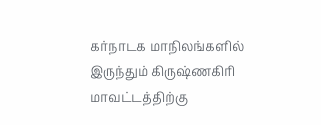கர்நாடக மாநிலங்களில் இருந்தும் கிருஷ்ணகிரி மாவட்டத்திற்கு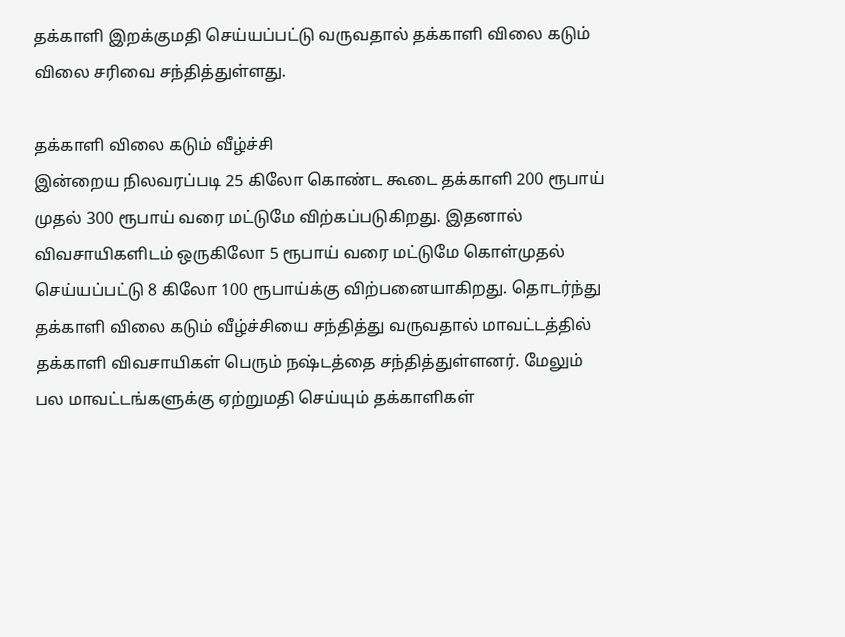தக்காளி இறக்குமதி செய்யப்பட்டு வருவதால் தக்காளி விலை கடும் விலை சரிவை சந்தித்துள்ளது.

தக்காளி விலை கடும் வீழ்ச்சி
இன்றைய நிலவரப்படி 25 கிலோ கொண்ட கூடை தக்காளி 200 ரூபாய் முதல் 300 ரூபாய் வரை மட்டுமே விற்கப்படுகிறது. இதனால் விவசாயிகளிடம் ஒருகிலோ 5 ரூபாய் வரை மட்டுமே கொள்முதல் செய்யப்பட்டு 8 கிலோ 100 ரூபாய்க்கு விற்பனையாகிறது. தொடர்ந்து தக்காளி விலை கடும் வீழ்ச்சியை சந்தித்து வருவதால் மாவட்டத்தில் தக்காளி விவசாயிகள் பெரும் நஷ்டத்தை சந்தித்துள்ளனர். மேலும் பல மாவட்டங்களுக்கு ஏற்றுமதி செய்யும் தக்காளிகள்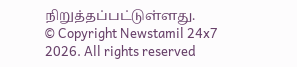நிறுத்தப்பட்டுள்ளது.
© Copyright Newstamil 24x7 2026. All rights reserved